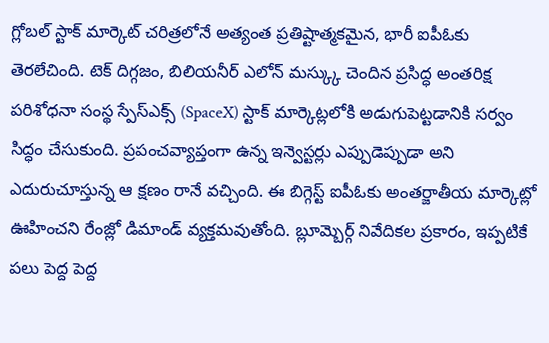గ్లోబల్ స్టాక్ మార్కెట్ చరిత్రలోనే అత్యంత ప్రతిష్టాత్మకమైన, భారీ ఐపీఓకు తెరలేచింది. టెక్ దిగ్గజం, బిలియనీర్ ఎలోన్ మస్క్కు చెందిన ప్రసిద్ధ అంతరిక్ష పరిశోధనా సంస్థ స్పేస్ఎక్స్ (SpaceX) స్టాక్ మార్కెట్లలోకి అడుగుపెట్టడానికి సర్వం సిద్ధం చేసుకుంది. ప్రపంచవ్యాప్తంగా ఉన్న ఇన్వెస్టర్లు ఎప్పుడెప్పుడా అని ఎదురుచూస్తున్న ఆ క్షణం రానే వచ్చింది. ఈ బిగ్గెస్ట్ ఐపీఓకు అంతర్జాతీయ మార్కెట్లో ఊహించని రేంజ్లో డిమాండ్ వ్యక్తమవుతోంది. బ్లూమ్బెర్గ్ నివేదికల ప్రకారం, ఇప్పటికే పలు పెద్ద పెద్ద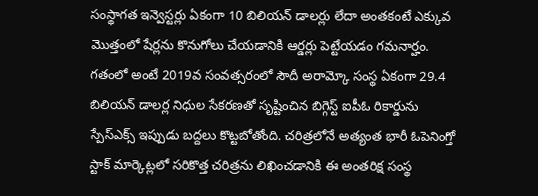సంస్థాగత ఇన్వెస్టర్లు ఏకంగా 10 బిలియన్ డాలర్లు లేదా అంతకంటే ఎక్కువ మొత్తంలో షేర్లను కొనుగోలు చేయడానికి ఆర్డర్లు పెట్టేయడం గమనార్హం.
గతంలో అంటే 2019వ సంవత్సరంలో సౌదీ అరామ్కో సంస్థ ఏకంగా 29.4 బిలియన్ డాలర్ల నిధుల సేకరణతో సృష్టించిన బిగ్గెస్ట్ ఐపీఓ రికార్డును స్పేస్ఎక్స్ ఇప్పుడు బద్దలు కొట్టబోతోంది. చరిత్రలోనే అత్యంత భారీ ఓపెనింగ్తో స్టాక్ మార్కెట్లలో సరికొత్త చరిత్రను లిఖించడానికి ఈ అంతరిక్ష సంస్థ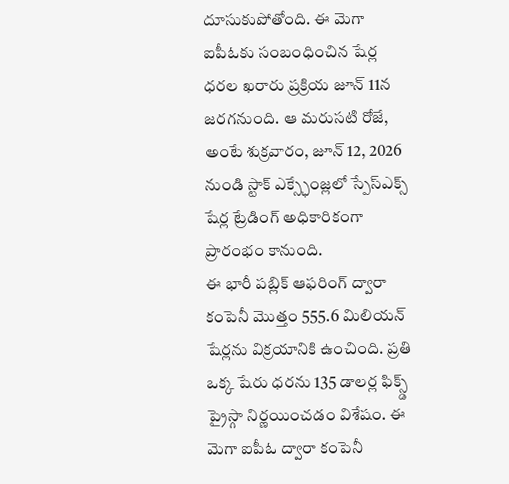దూసుకుపోతోంది. ఈ మెగా ఐపీఓకు సంబంధించిన షేర్ల ధరల ఖరారు ప్రక్రియ జూన్ 11న జరగనుంది. ఆ మరుసటి రోజే, అంటే శుక్రవారం, జూన్ 12, 2026 నుండి స్టాక్ ఎక్స్ఛేంజ్లలో స్పేస్ఎక్స్ షేర్ల ట్రేడింగ్ అధికారికంగా ప్రారంభం కానుంది.
ఈ భారీ పబ్లిక్ ఆఫరింగ్ ద్వారా కంపెనీ మొత్తం 555.6 మిలియన్ షేర్లను విక్రయానికి ఉంచింది. ప్రతి ఒక్క షేరు ధరను 135 డాలర్ల ఫిక్స్డ్ ప్రైస్గా నిర్ణయించడం విశేషం. ఈ మెగా ఐపీఓ ద్వారా కంపెనీ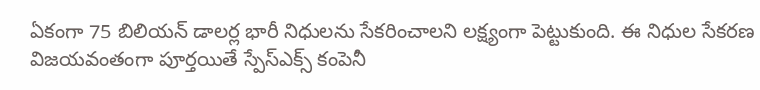ఏకంగా 75 బిలియన్ డాలర్ల భారీ నిధులను సేకరించాలని లక్ష్యంగా పెట్టుకుంది. ఈ నిధుల సేకరణ విజయవంతంగా పూర్తయితే స్పేస్ఎక్స్ కంపెనీ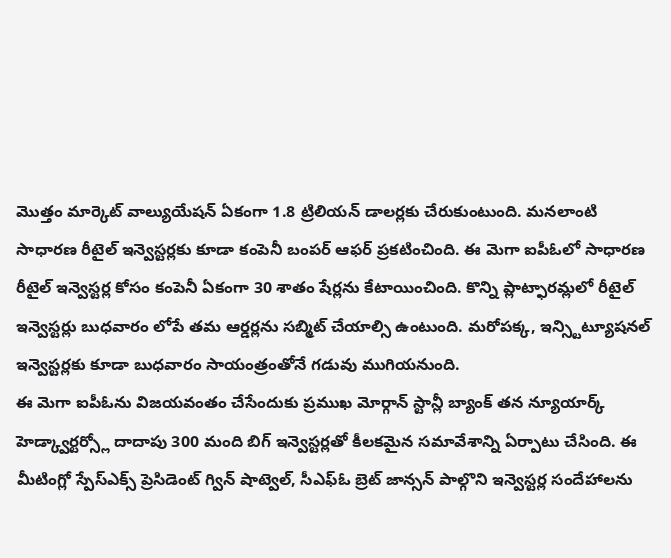మొత్తం మార్కెట్ వాల్యుయేషన్ ఏకంగా 1.8 ట్రిలియన్ డాలర్లకు చేరుకుంటుంది. మనలాంటి సాధారణ రీటైల్ ఇన్వెస్టర్లకు కూడా కంపెనీ బంపర్ ఆఫర్ ప్రకటించింది. ఈ మెగా ఐపీఓలో సాధారణ రీటైల్ ఇన్వెస్టర్ల కోసం కంపెనీ ఏకంగా 30 శాతం షేర్లను కేటాయించింది. కొన్ని ప్లాట్ఫారమ్లలో రీటైల్ ఇన్వెస్టర్లు బుధవారం లోపే తమ ఆర్డర్లను సబ్మిట్ చేయాల్సి ఉంటుంది. మరోపక్క, ఇన్స్టిట్యూషనల్ ఇన్వెస్టర్లకు కూడా బుధవారం సాయంత్రంతోనే గడువు ముగియనుంది.
ఈ మెగా ఐపీఓను విజయవంతం చేసేందుకు ప్రముఖ మోర్గాన్ స్టాన్లీ బ్యాంక్ తన న్యూయార్క్ హెడ్క్వార్టర్స్లో దాదాపు 300 మంది బిగ్ ఇన్వెస్టర్లతో కీలకమైన సమావేశాన్ని ఏర్పాటు చేసింది. ఈ మీటింగ్లో స్పేస్ఎక్స్ ప్రెసిడెంట్ గ్విన్ షాట్వెల్, సీఎఫ్ఓ బ్రెట్ జాన్సన్ పాల్గొని ఇన్వెస్టర్ల సందేహాలను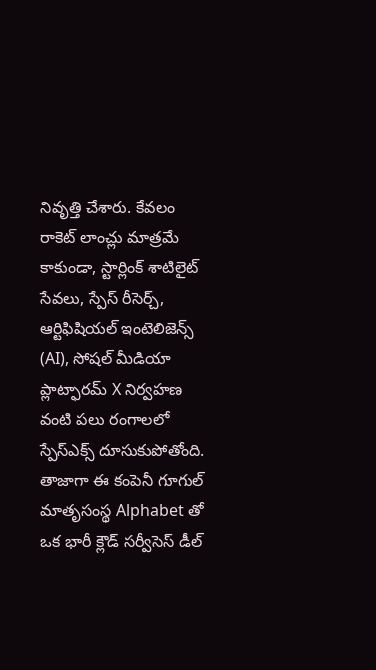నివృత్తి చేశారు. కేవలం రాకెట్ లాంచ్లు మాత్రమే కాకుండా, స్టార్లింక్ శాటిలైట్ సేవలు, స్పేస్ రీసెర్చ్, ఆర్టిఫిషియల్ ఇంటెలిజెన్స్ (AI), సోషల్ మీడియా ప్లాట్ఫారమ్ X నిర్వహణ వంటి పలు రంగాలలో స్పేస్ఎక్స్ దూసుకుపోతోంది. తాజాగా ఈ కంపెనీ గూగుల్ మాతృసంస్థ Alphabet తో ఒక భారీ క్లౌడ్ సర్వీసెస్ డీల్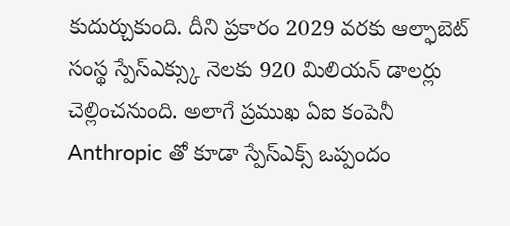కుదుర్చుకుంది. దీని ప్రకారం 2029 వరకు ఆల్ఫాబెట్ సంస్థ స్పేస్ఎక్స్కు నెలకు 920 మిలియన్ డాలర్లు చెల్లించనుంది. అలాగే ప్రముఖ ఏఐ కంపెనీ Anthropic తో కూడా స్పేస్ఎక్స్ ఒప్పందం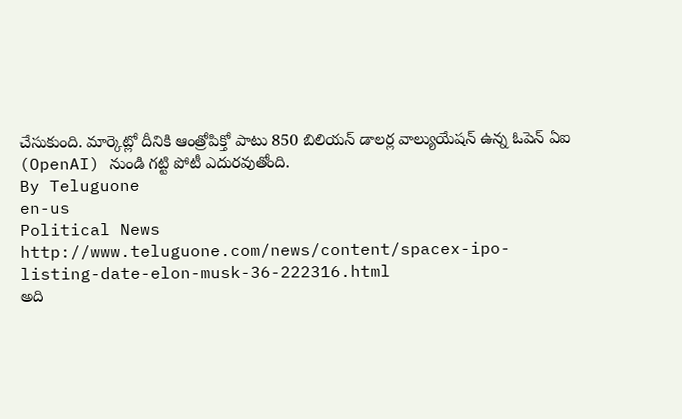చేసుకుంది. మార్కెట్లో దీనికి ఆంత్రోపిక్తో పాటు 850 బిలియన్ డాలర్ల వాల్యుయేషన్ ఉన్న ఓపెన్ ఏఐ (OpenAI) నుండి గట్టి పోటీ ఎదురవుతోంది.
By Teluguone
en-us
Political News
http://www.teluguone.com/news/content/spacex-ipo-listing-date-elon-musk-36-222316.html
అది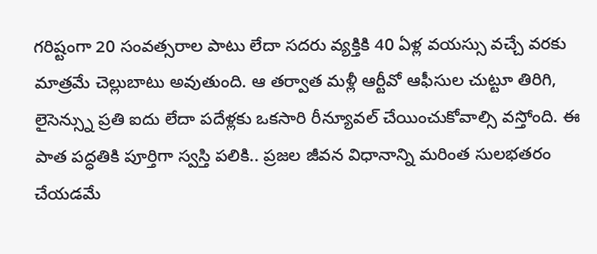గరిష్టంగా 20 సంవత్సరాల పాటు లేదా సదరు వ్యక్తికి 40 ఏళ్ల వయస్సు వచ్చే వరకు మాత్రమే చెల్లుబాటు అవుతుంది. ఆ తర్వాత మళ్లీ ఆర్టీవో ఆఫీసుల చుట్టూ తిరిగి, లైసెన్స్ను ప్రతి ఐదు లేదా పదేళ్లకు ఒకసారి రీన్యూవల్ చేయించుకోవాల్సి వస్తోంది. ఈ పాత పద్ధతికి పూర్తిగా స్వస్తి పలికి.. ప్రజల జీవన విధానాన్ని మరింత సులభతరం చేయడమే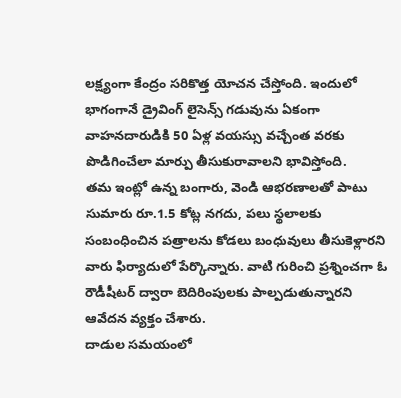లక్ష్యంగా కేంద్రం సరికొత్త యోచన చేస్తోంది. ఇందులో భాగంగానే డ్రైవింగ్ లైసెన్స్ గడువును ఏకంగా వాహనదారుడికి 50 ఏళ్ల వయస్సు వచ్చేంత వరకు పొడిగించేలా మార్పు తీసుకురావాలని భావిస్తోంది.
తమ ఇంట్లో ఉన్న బంగారు, వెండి ఆభరణాలతో పాటు సుమారు రూ.1.5 కోట్ల నగదు, పలు స్థలాలకు సంబంధించిన పత్రాలను కోడలు బంధువులు తీసుకెళ్లారని వారు ఫిర్యాదులో పేర్కొన్నారు. వాటి గురించి ప్రశ్నించగా ఓ రౌడీషీటర్ ద్వారా బెదిరింపులకు పాల్పడుతున్నారని ఆవేదన వ్యక్తం చేశారు.
దాడుల సమయంలో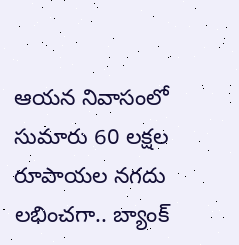ఆయన నివాసంలో సుమారు 60 లక్షల రూపాయల నగదు లభించగా.. బ్యాంక్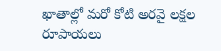ఖాతాల్లో మరో కోటి అరవై లక్షల రూపాయలు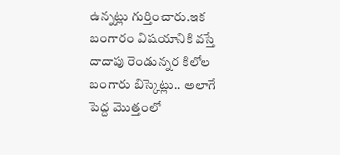ఉన్నట్లు గుర్తించారు.ఇక బంగారం విషయానికి వస్తే దాదాపు రెండున్నర కిలోల బంగారు బిస్కెట్లు.. అలాగే పెద్ద మొత్తంలో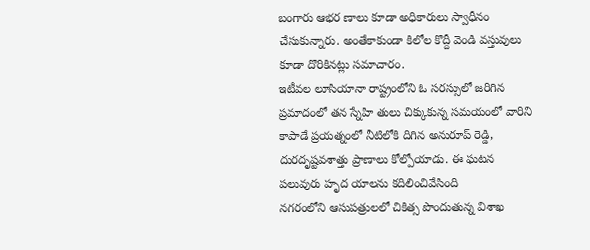బంగారు ఆభర ణాలు కూడా అధికారులు స్వాధీనం చేసుకున్నారు. అంతేకాకుండా కిలోల కొద్దీ వెండి వస్తువులు కూడా దొరికినట్లు సమాచారం.
ఇటీవల లూసియానా రాష్ట్రంలోని ఓ సరస్సులో జరిగిన ప్రమాదంలో తన స్నేహి తులు చిక్కుకున్న సమయంలో వారిని కాపాడే ప్రయత్నంలో నీటిలోకి దిగిన అనురూప్ రెడ్డి, దురదృష్టవశాత్తు ప్రాణాలు కోల్పోయాడు. ఈ ఘటన పలువురు హృద యాలను కదిలించివేసింది
నగరంలోని ఆసుపత్రులలో చికిత్స పొందుతున్న విశాఖ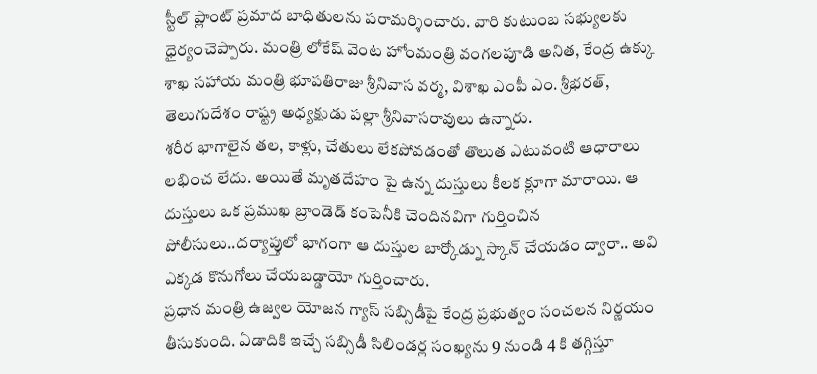స్టీల్ ప్లాంట్ ప్రమాద బాధితులను పరామర్శించారు. వారి కుటుంబ సభ్యులకు ధైర్యంచెప్పారు. మంత్రి లోకేష్ వెంట హోంమంత్రి వంగలపూడి అనిత, కేంద్ర ఉక్కు శాఖ సహాయ మంత్రి భూపతిరాజు శ్రీనివాస వర్మ, విశాఖ ఎంపీ ఎం. శ్రీభరత్, తెలుగుదేశం రాష్ట్ర అధ్యక్షుడు పల్లా శ్రీనివాసరావులు ఉన్నారు.
శరీర భాగాలైన తల, కాళ్లు, చేతులు లేకపోవడంతో తొలుత ఎటువంటి ఆధారాలు లభించ లేదు. అయితే మృతదేహం పై ఉన్న దుస్తులు కీలక క్లూగా మారాయి. ఆ దుస్తులు ఒక ప్రముఖ బ్రాండెడ్ కంపెనీకి చెందినవిగా గుర్తించిన పోలీసులు..దర్యాప్తులో భాగంగా ఆ దుస్తుల బార్కోడ్ను స్కాన్ చేయడం ద్వారా.. అవి ఎక్కడ కొనుగోలు చేయబడ్డాయో గుర్తించారు.
ప్రధాన మంత్రి ఉజ్వల యోజన గ్యాస్ సబ్సిడీపై కేంద్ర ప్రభుత్వం సంచలన నిర్ణయం తీసుకుంది. ఏడాదికి ఇచ్చే సబ్సిడీ సిలిండర్ల సంఖ్యను 9 నుండి 4 కి తగ్గిస్తూ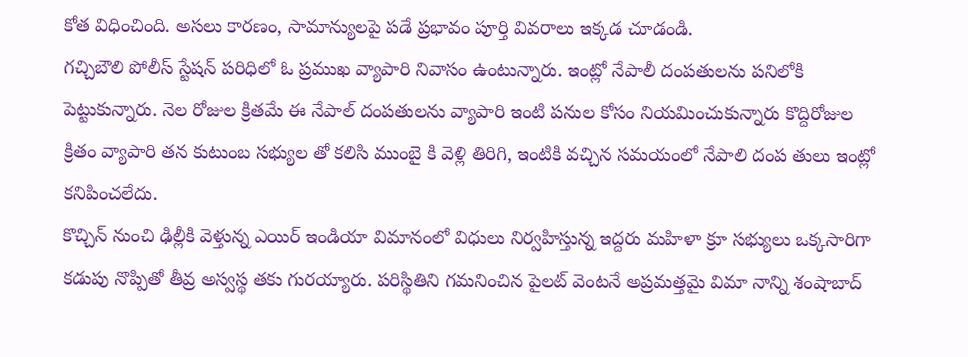కోత విధించింది. అసలు కారణం, సామాన్యులపై పడే ప్రభావం పూర్తి వివరాలు ఇక్కడ చూడండి.
గచ్చిబౌలి పోలీస్ స్టేషన్ పరిధిలో ఓ ప్రముఖ వ్యాపారి నివాసం ఉంటున్నారు. ఇంట్లో నేపాలీ దంపతులను పనిలోకి పెట్టుకున్నారు. నెల రోజుల క్రితమే ఈ నేపాల్ దంపతులను వ్యాపారి ఇంటి పనుల కోసం నియమించుకున్నారు కొద్దిరోజుల క్రితం వ్యాపారి తన కుటుంబ సభ్యుల తో కలిసి ముంబై కి వెళ్లి తిరిగి, ఇంటికి వచ్చిన సమయంలో నేపాలి దంప తులు ఇంట్లో కనిపించలేదు.
కొచ్చిన్ నుంచి ఢిల్లీకి వెళ్తున్న ఎయిర్ ఇండియా విమానంలో విధులు నిర్వహిస్తున్న ఇద్దరు మహిళా క్రూ సభ్యులు ఒక్కసారిగా కడుపు నొప్పితో తీవ్ర అస్వస్థ తకు గురయ్యారు. పరిస్థితిని గమనించిన పైలట్ వెంటనే అప్రమత్తమై విమా నాన్ని శంషాబాద్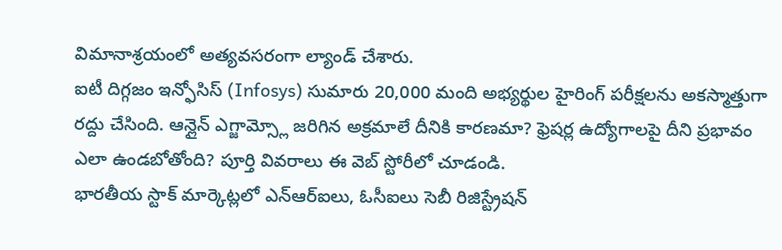విమానాశ్రయంలో అత్యవసరంగా ల్యాండ్ చేశారు.
ఐటీ దిగ్గజం ఇన్ఫోసిస్ (Infosys) సుమారు 20,000 మంది అభ్యర్థుల హైరింగ్ పరీక్షలను అకస్మాత్తుగా రద్దు చేసింది. ఆన్లైన్ ఎగ్జామ్స్లో జరిగిన అక్రమాలే దీనికి కారణమా? ఫ్రెషర్ల ఉద్యోగాలపై దీని ప్రభావం ఎలా ఉండబోతోంది? పూర్తి వివరాలు ఈ వెబ్ స్టోరీలో చూడండి.
భారతీయ స్టాక్ మార్కెట్లలో ఎన్ఆర్ఐలు, ఓసీఐలు సెబీ రిజిస్ట్రేషన్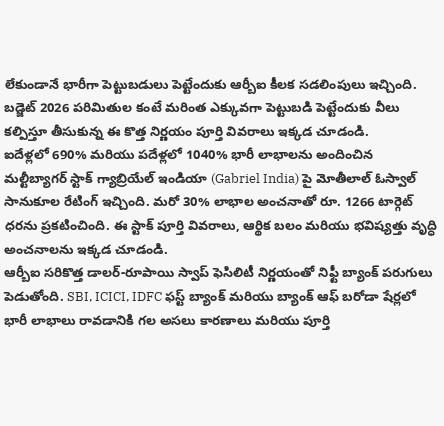లేకుండానే భారీగా పెట్టుబడులు పెట్టేందుకు ఆర్బీఐ కీలక సడలింపులు ఇచ్చింది. బడ్జెట్ 2026 పరిమితుల కంటే మరింత ఎక్కువగా పెట్టుబడి పెట్టేందుకు వీలు కల్పిస్తూ తీసుకున్న ఈ కొత్త నిర్ణయం పూర్తి వివరాలు ఇక్కడ చూడండి.
ఐదేళ్లలో 690% మరియు పదేళ్లలో 1040% భారీ లాభాలను అందించిన మల్టీబ్యాగర్ స్టాక్ గ్యాబ్రియేల్ ఇండియా (Gabriel India) పై మోతీలాల్ ఓస్వాల్ సానుకూల రేటింగ్ ఇచ్చింది. మరో 30% లాభాల అంచనాతో రూ. 1266 టార్గెట్ ధరను ప్రకటించింది. ఈ స్టాక్ పూర్తి వివరాలు, ఆర్థిక బలం మరియు భవిష్యత్తు వృద్ధి అంచనాలను ఇక్కడ చూడండి.
ఆర్బీఐ సరికొత్త డాలర్-రూపాయి స్వాప్ ఫెసిలిటీ నిర్ణయంతో నిఫ్టీ బ్యాంక్ పరుగులు పెడుతోంది. SBI, ICICI, IDFC ఫస్ట్ బ్యాంక్ మరియు బ్యాంక్ ఆఫ్ బరోడా షేర్లలో భారీ లాభాలు రావడానికి గల అసలు కారణాలు మరియు పూర్తి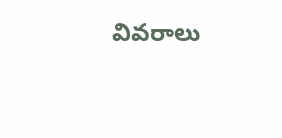వివరాలు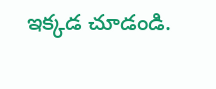ఇక్కడ చూడండి.